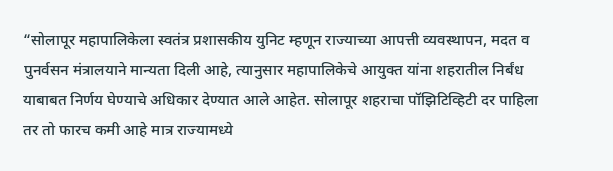“सोलापूर महापालिकेला स्वतंत्र प्रशासकीय युनिट म्हणून राज्याच्या आपत्ती व्यवस्थापन, मदत व पुनर्वसन मंत्रालयाने मान्यता दिली आहे, त्यानुसार महापालिकेचे आयुक्त यांना शहरातील निर्बंध याबाबत निर्णय घेण्याचे अधिकार देण्यात आले आहेत. सोलापूर शहराचा पॉझिटिव्हिटी दर पाहिला तर तो फारच कमी आहे मात्र राज्यामध्ये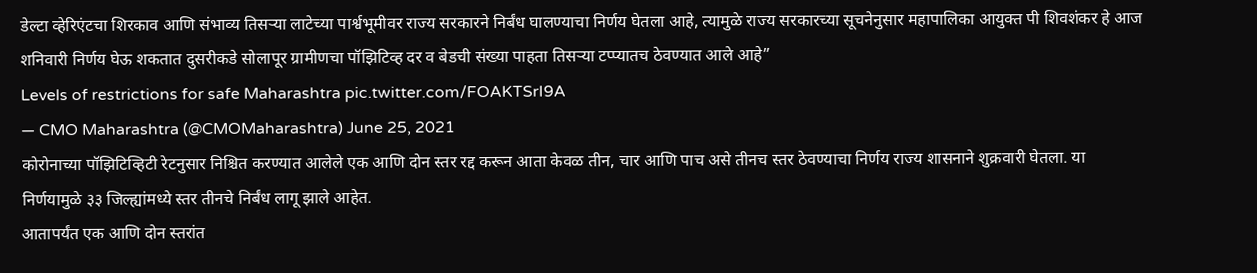डेल्टा व्हेरिएंटचा शिरकाव आणि संभाव्य तिसऱ्या लाटेच्या पार्श्वभूमीवर राज्य सरकारने निर्बंध घालण्याचा निर्णय घेतला आहे, त्यामुळे राज्य सरकारच्या सूचनेनुसार महापालिका आयुक्त पी शिवशंकर हे आज शनिवारी निर्णय घेऊ शकतात दुसरीकडे सोलापूर ग्रामीणचा पॉझिटिव्ह दर व बेडची संख्या पाहता तिसऱ्या टप्प्यातच ठेवण्यात आले आहे”
Levels of restrictions for safe Maharashtra pic.twitter.com/FOAKTSrI9A
— CMO Maharashtra (@CMOMaharashtra) June 25, 2021
कोरोनाच्या पॉझिटिव्हिटी रेटनुसार निश्चित करण्यात आलेले एक आणि दोन स्तर रद्द करून आता केवळ तीन, चार आणि पाच असे तीनच स्तर ठेवण्याचा निर्णय राज्य शासनाने शुक्रवारी घेतला. या निर्णयामुळे ३३ जिल्ह्यांमध्ये स्तर तीनचे निर्बंध लागू झाले आहेत.
आतापर्यंत एक आणि दोन स्तरांत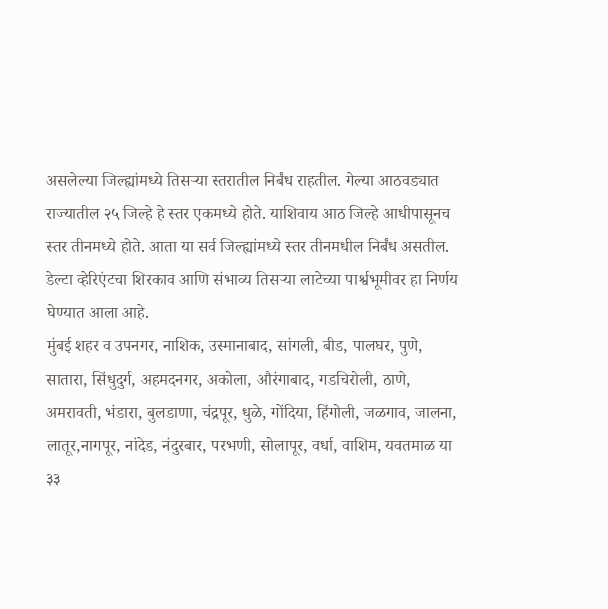असलेल्या जिल्ह्यांमध्ये तिसऱ्या स्तरातील निर्बंध राहतील. गेल्या आठवड्यात राज्यातील २५ जिल्हे हे स्तर एकमध्ये होते. याशिवाय आठ जिल्हे आधीपासूनच स्तर तीनमध्ये होते. आता या सर्व जिल्ह्यांमध्ये स्तर तीनमधील निर्बंध असतील. डेल्टा व्हेरिएंटचा शिरकाव आणि संभाव्य तिसऱ्या लाटेच्या पार्श्वभूमीवर हा निर्णय घेण्यात आला आहे.
मुंबई शहर व उपनगर, नाशिक, उस्मानाबाद, सांगली, बीड, पालघर, पुणे, सातारा, सिंधुदुर्ग, अहमदनगर, अकोला, औरंगाबाद, गडचिरोली, ठाणे, अमरावती, भंडारा, बुलडाणा, चंद्रपूर, धुळे, गोंदिया, हिंगोली, जळगाव, जालना, लातूर,नागपूर, नांदेड, नंदुरबार, परभणी, सोलापूर, वर्धा, वाशिम, यवतमाळ या ३३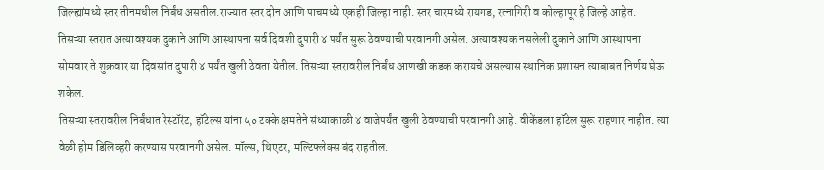जिल्ह्यांमध्ये स्तर तीनमधील निर्बंध असतील.राज्यात स्तर दोन आणि पाचमध्ये एकही जिल्हा नाही. स्तर चारमध्ये रायगड, रत्नागिरी व कोल्हापूर हे जिल्हे आहेत.
तिसऱ्या स्तरात अत्यावश्यक दुकाने आणि आस्थापना सर्व दिवशी दुपारी ४ पर्यंत सुरू ठेवण्याची परवानगी असेल. अत्यावश्यक नसलेली दुकाने आणि आस्थापना सोमवार ते शुक्रवार या दिवसांत दुपारी ४ पर्यंत खुली ठेवता येतील. तिसऱ्या स्तरावरील निर्बंध आणखी कडक करायचे असल्यास स्थानिक प्रशासन त्याबाबत निर्णय घेऊ शकेल.
तिसऱ्या स्तरावरील निर्बंधात रेस्टॉरंट, हॉटेल्स यांना ५० टक्के क्षमतेने संध्याकाळी ४ वाजेपर्यंत खुली ठेवण्याची परवानगी आहे. वीकेंडला हॉटेल सुरू राहणार नाहीत. त्या वेळी होम डिलिव्हरी करण्यास परवानगी असेल. मॉल्स, थिएटर, मल्टिफ्लेक्स बंद राहतील.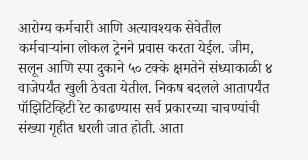आरोग्य कर्मचारी आणि अत्यावश्यक सेवेतील कर्मचाऱ्यांना लोकल ट्रेनने प्रवास करता येईल. जीम, सलून आणि स्पा दुकाने ५० टक्के क्षमतेने संध्याकाळी ४ वाजेपर्यंत खुली ठेवता येतील. निकष बदलले आतापर्यंत पॉझिटिव्हिटी रेट काढण्यास सर्व प्रकारच्या चाचण्यांची संख्या गृहीत धरली जात होती. आता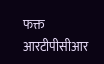फक्त आरटीपीसीआर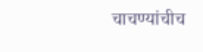चाचण्यांचीच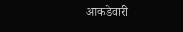आकडेवारी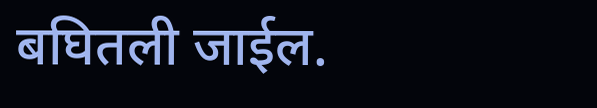बघितली जाईल.